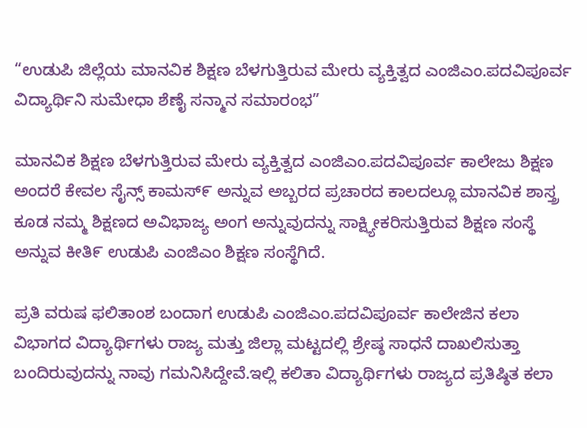“ಉಡುಪಿ ಜಿಲ್ಲೆಯ ಮಾನವಿಕ ಶಿಕ್ಷಣ ಬೆಳಗುತ್ತಿರುವ ಮೇರು ವ್ಯಕ್ತಿತ್ವದ ಎಂಜಿಎಂ.ಪದವಿಪೂರ್ವ ವಿದ್ಯಾರ್ಥಿನಿ ಸುಮೇಧಾ ಶೆಣೈ ಸನ್ಮಾನ ಸಮಾರಂಭ”

ಮಾನವಿಕ ಶಿಕ್ಷಣ ಬೆಳಗುತ್ತಿರುವ ಮೇರು ವ್ಯಕ್ತಿತ್ವದ ಎಂಜಿಎಂ.ಪದವಿಪೂರ್ವ ಕಾಲೇಜು ಶಿಕ್ಷಣ ಅಂದರೆ ಕೇವಲ ಸೈನ್ಸ್ ಕಾಮಸ್೯ ಅನ್ನುವ ಅಬ್ಬರದ ಪ್ರಚಾರದ ಕಾಲದಲ್ಲೂ ಮಾನವಿಕ ಶಾಸ್ತ್ರ ಕೂಡ ನಮ್ಮ ಶಿಕ್ಷಣದ ಅವಿಭಾಜ್ಯ ಅಂಗ ಅನ್ನುವುದನ್ನು ಸಾಕ್ಷ್ಯೀಕರಿಸುತ್ತಿರುವ ಶಿಕ್ಷಣ ಸಂಸ್ಥೆ ಅನ್ನುವ ಕೀತಿ೯ ಉಡುಪಿ ಎಂಜಿಎಂ ಶಿಕ್ಷಣ ಸಂಸ್ಥೆಗಿದೆ.

ಪ್ರತಿ ವರುಷ ಫಲಿತಾಂಶ ಬಂದಾಗ ಉಡುಪಿ ಎಂಜಿಎಂ.ಪದವಿಪೂರ್ವ ಕಾಲೇಜಿನ ಕಲಾ ವಿಭಾಗದ ವಿದ್ಯಾರ್ಥಿಗಳು ರಾಜ್ಯ ಮತ್ತು ಜಿಲ್ಲಾ ಮಟ್ಟದಲ್ಲಿ ಶ್ರೇಷ್ಠ ಸಾಧನೆ ದಾಖಲಿಸುತ್ತಾ ಬಂದಿರುವುದನ್ನು ನಾವು ಗಮನಿಸಿದ್ದೇವೆ.ಇಲ್ಲಿ ಕಲಿತಾ ವಿದ್ಯಾರ್ಥಿಗಳು ರಾಜ್ಯದ ಪ್ರತಿಷ್ಠಿತ ಕಲಾ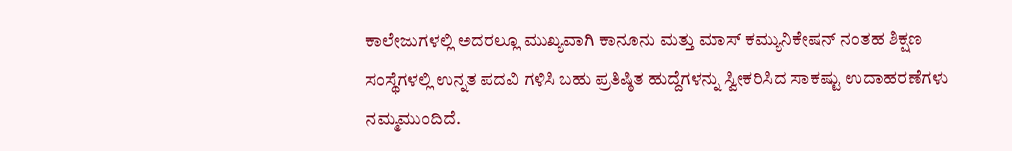ಕಾಲೇಜುಗಳಲ್ಲಿ ಅದರಲ್ಲೂ ಮುಖ್ಯವಾಗಿ ಕಾನೂನು ಮತ್ತು ಮಾಸ್ ಕಮ್ಯುನಿಕೇಷನ್ ನಂತಹ ಶಿಕ್ಷಣ ಸಂಸ್ಥೆಗಳಲ್ಲಿ ಉನ್ನತ ಪದವಿ ಗಳಿಸಿ ಬಹು ಪ್ರತಿಷ್ಠಿತ ಹುದ್ದೆಗಳನ್ನು ಸ್ವೀಕರಿಸಿದ ಸಾಕಷ್ಟು ಉದಾಹರಣೆಗಳು ನಮ್ಮಮುಂದಿದೆ.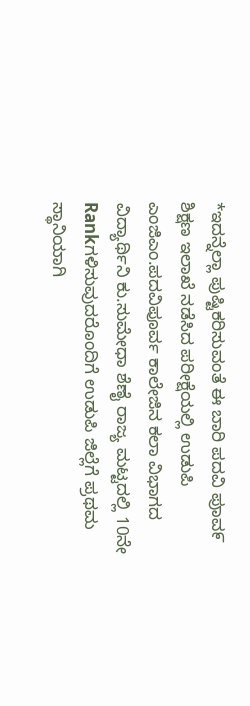*ಇದನ್ನೆಲ್ಲಾ ಪುಷ್ಟಿಕರಿಸುವಂತೆ ಈ ಬಾರಿ ಪದವಿ ಪುಾವ೯ ಶಿಕ್ಷಣ ಇಲಾಖೆ ನಡೆಸಿದ ಪರೀಕ್ಷೆಯಲ್ಲಿ ಉಡುಪಿ ಎಂಜಿಎಂ.ಪದವಿಪೂರ್ವ ಕಾಲೇಜಿನ ಕಲಾ ವಿಭಾಗದ ವಿದ್ಯಾರ್ಥಿನಿ ಕು.ಸುಮೇಧಾ ಶೆಣೈ ರಾಜ್ಯ ಮಟ್ಟದಲ್ಲಿ 10ನೇ Rankಗಳಿಸುವುದರೊಂದಿಗೆ ಉಡುಪಿ ಜಿಲ್ಲೆಗೆ ಪ್ರಥಮ ಸ್ಥಾನಿಯಾಗಿ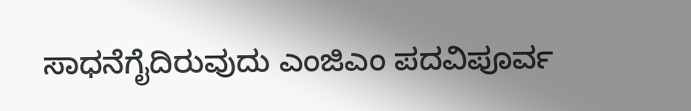ಸಾಧನೆಗೈದಿರುವುದು ಎಂಜಿಎಂ ಪದವಿಪೂರ್ವ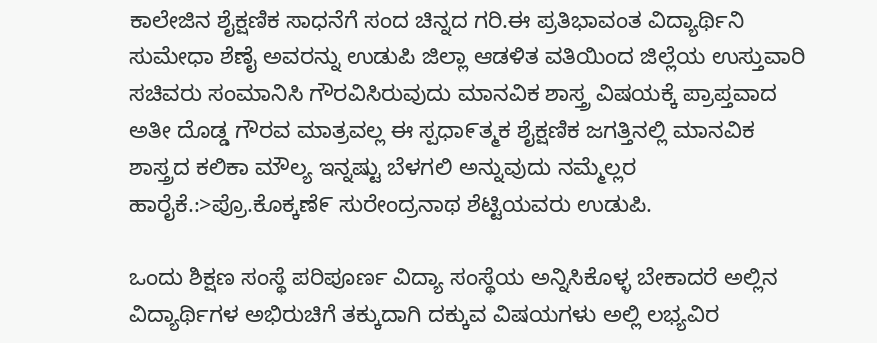ಕಾಲೇಜಿನ ಶೈಕ್ಷಣಿಕ ಸಾಧನೆಗೆ ಸಂದ ಚಿನ್ನದ ಗರಿ.ಈ ಪ್ರತಿಭಾವಂತ ವಿದ್ಯಾರ್ಥಿನಿ ಸುಮೇಧಾ ಶೆಣೈ ಅವರನ್ನು ಉಡುಪಿ ಜಿಲ್ಲಾ ಆಡಳಿತ ವತಿಯಿಂದ ಜಿಲ್ಲೆಯ ಉಸ್ತುವಾರಿ ಸಚಿವರು ಸಂಮಾನಿಸಿ ಗೌರವಿಸಿರುವುದು ಮಾನವಿಕ ಶಾಸ್ತ್ರ ವಿಷಯಕ್ಕೆ ಪ್ರಾಪ್ತವಾದ ಅತೀ ದೊಡ್ಡ ಗೌರವ ಮಾತ್ರವಲ್ಲ ಈ ಸ್ಪಧಾ೯ತ್ಮಕ ಶೈಕ್ಷಣಿಕ ಜಗತ್ತಿನಲ್ಲಿ ಮಾನವಿಕ ಶಾಸ್ತ್ರದ ಕಲಿಕಾ ಮೌಲ್ಯ ಇನ್ನಷ್ಟು ಬೆಳಗಲಿ ಅನ್ನುವುದು ನಮ್ಮೆಲ್ಲರ ಹಾರೈಕೆ.:>ಪ್ರೊ.ಕೊಕ್ಕಣೆ೯ ಸುರೇಂದ್ರನಾಥ ಶೆಟ್ಟಿಯವರು ಉಡುಪಿ.

ಒಂದು ಶಿಕ್ಷಣ ಸಂಸ್ಥೆ ಪರಿಪೂರ್ಣ ವಿದ್ಯಾ ಸಂಸ್ಥೆಯ ಅನ್ನಿಸಿಕೊಳ್ಳ ಬೇಕಾದರೆ ಅಲ್ಲಿನ ವಿದ್ಯಾರ್ಥಿಗಳ ಅಭಿರುಚಿಗೆ ತಕ್ಕುದಾಗಿ ದಕ್ಕುವ ವಿಷಯಗಳು ಅಲ್ಲಿ ಲಭ್ಯವಿರ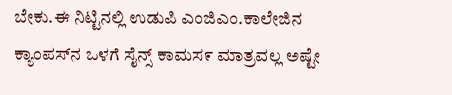ಬೇಕು.ಈ ನಿಟ್ಟಿನಲ್ಲಿ ಉಡುಪಿ ಎಂಜಿಎಂ.ಕಾಲೇಜಿನ ಕ್ಯಾಂಪಸ್‌ನ ಒಳಗೆ ಸೈನ್ಸ್ ಕಾಮಸ೯ ಮಾತ್ರವಲ್ಲ ಅಷ್ಟೇ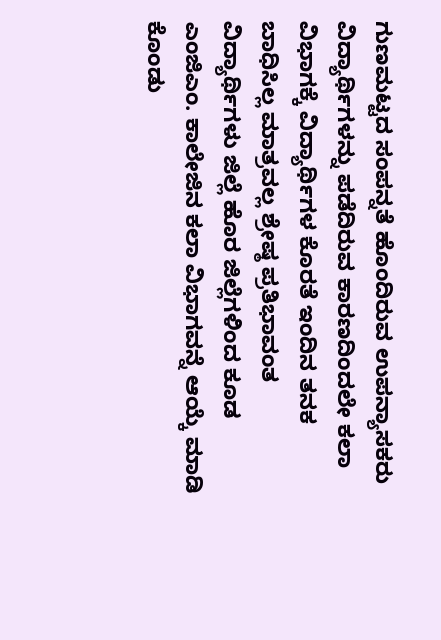ಗುಣಮಟ್ಟದ ಸಂಪನ್ನತೆ ಹೊಂದಿರುವ ಉಪನ್ಯಾಸಕರು ವಿದ್ಯಾರ್ಥಿಗಳನ್ನು ಪಡೆದಿರುವ ಕಾರಣದಿಂದಲೇ ಕಲಾ ವಿಭಾಗಕ್ಕೆ ವಿದ್ಯಾರ್ಥಿಗಳ ಕೊರತೆ ಇಂದಿನ ತನಕ ಬಾಧಿಸಿಲ್ಲ ಮಾತ್ರವಲ್ಲ ಶ್ರೇಷ್ಠ ಪ್ರತಿಭಾವಂತ ವಿದ್ಯಾರ್ಥಿಗಳು ಜಿಲ್ಲೆ ಹೊರ ಜಿಲ್ಲೆಗಳಿಂದ ಕೂಡ ಎಂಜಿಎಂ. ಕಾಲೇಜಿನ ಕಲಾ ವಿಭಾಗವನ್ನೆ ಆಯ್ಕೆ ಮಾಡಿ ಕೊಂಡು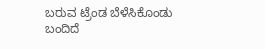ಬರುವ ಟ್ರೆಂಡ ಬೆಳೆಸಿಕೊಂಡು ಬಂದಿದೆ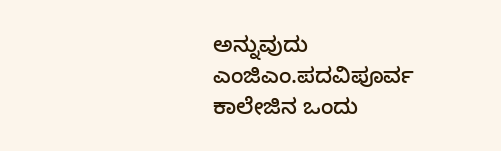ಅನ್ನುವುದು ಎಂಜಿಎಂ.ಪದವಿಪೂರ್ವ ಕಾಲೇಜಿನ ಒಂದು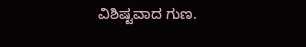ವಿಶಿಷ್ಟವಾದ ಗುಣ.